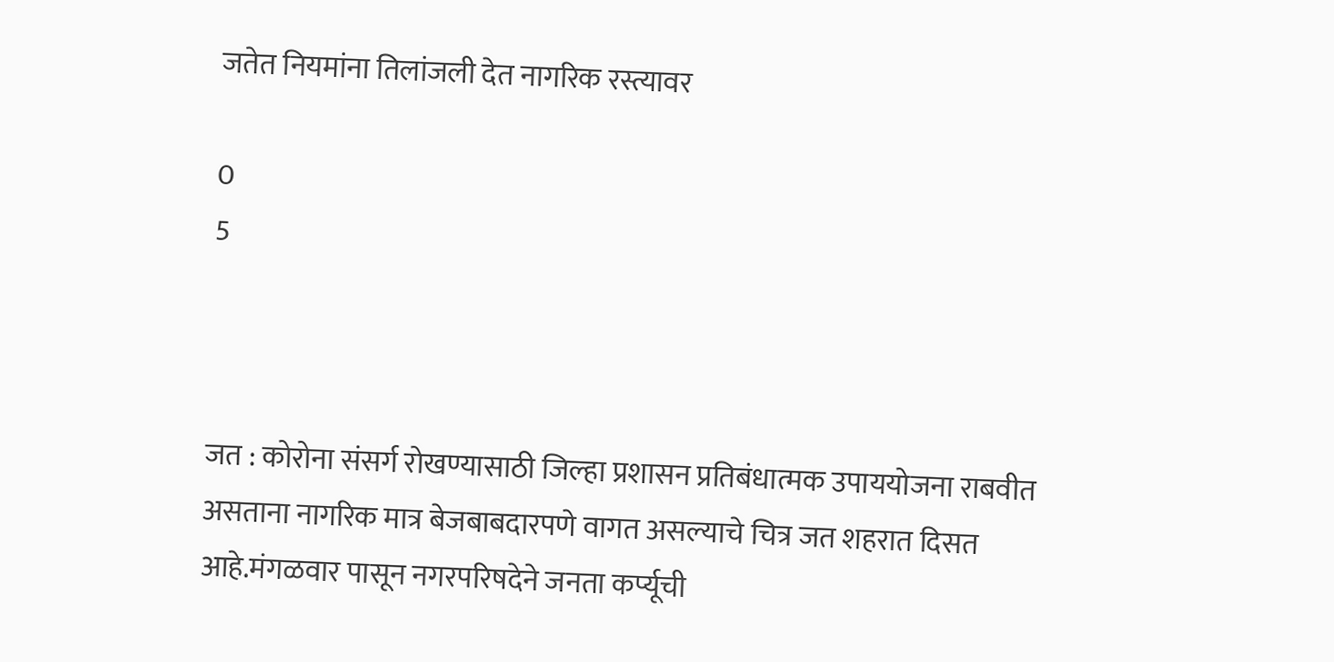जतेत नियमांना तिलांजली देत नागरिक रस्त्यावर

0
5



जत : कोरोना संसर्ग रोखण्यासाठी जिल्हा प्रशासन प्रतिबंधात्मक उपाययोजना राबवीत असताना नागरिक मात्र बेजबाबदारपणे वागत असल्याचे चित्र जत शहरात दिसत आहे.मंगळवार पासून नगरपरिषदेने जनता कर्प्यूची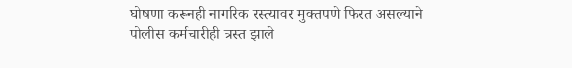घोषणा करूनही नागरिक रस्त्यावर मुक्तपणे फिरत असल्याने पोलीस कर्मचारीही त्रस्त झाले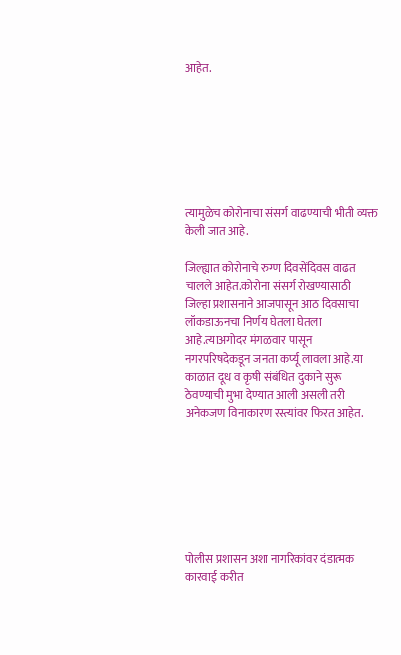आहेत.







त्यामुळेच कोरोनाचा संसर्ग वाढण्याची भीती व्यक्त केली जात आहे.

जिल्ह्यात कोरोनाचे रुग्ण दिवसेंदिवस वाढत चालले आहेत.कोरोना संसर्ग रोखण्यासाठी जिल्हा प्रशासनाने आजपासून आठ दिवसाचा लॉकडाऊनचा निर्णय घेतला घेतला आहे.त्याअगोदर मंगळवार पासून नगरपरिषदेकडून जनता कर्प्यू लावला आहे.या काळात दूध व कृषी संबंधित दुकाने सुरू ठेवण्याची मुभा देण्यात आली असली तरी अनेकजण विनाकारण रस्त्यांवर फिरत आहेत.







पोलीस प्रशासन अशा नागरिकांवर दंडात्मक कारवाई करीत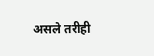असले तरीही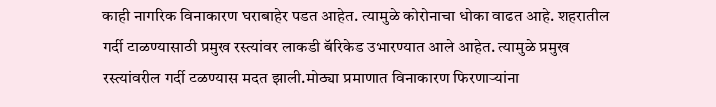काही नागरिक विनाकारण घराबाहेर पडत आहेत. त्यामुळे कोरोनाचा धोका वाढत आहे. शहरातील गर्दी टाळण्यासाठी प्रमुख रस्त्यांवर लाकडी बॅरिकेड उभारण्यात आले आहेत. त्यामुळे प्रमुख रस्त्यांवरील गर्दी टळण्यास मदत झाली.मोठ्या प्रमाणात विनाकारण फिरणाऱ्यांना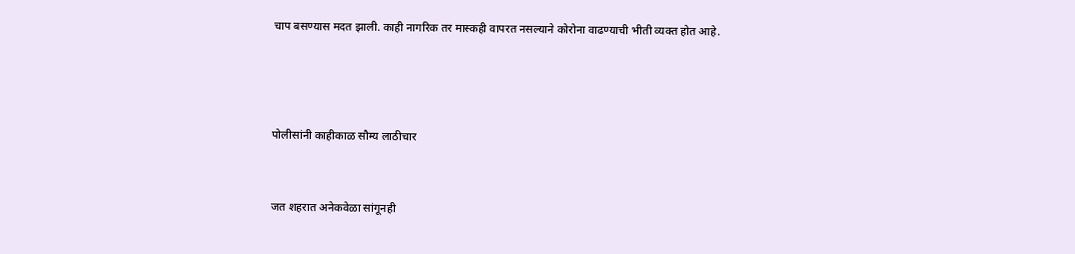चाप बसण्यास मदत झाली. काही नागरिक तर मास्कही वापरत नसल्याने कोरोना वाढण्याची भीती व्यक्त होत आहे.





पोलीसांनी काहीकाळ सौम्य लाठीचार



जत शहरात अनेकवेळा सांगूनही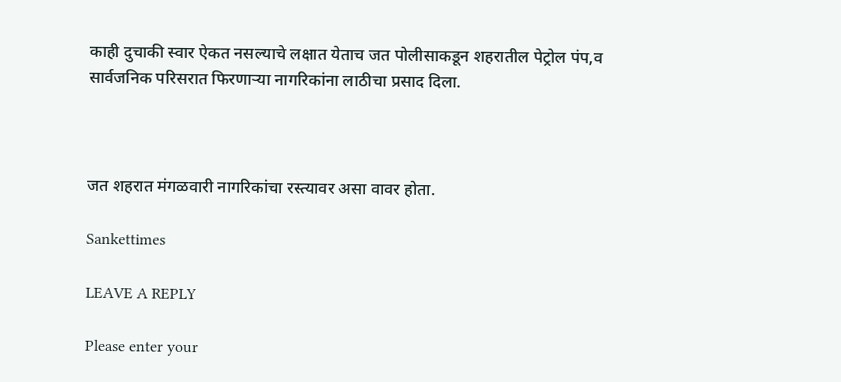काही दुचाकी स्वार ऐकत नसल्याचे लक्षात येताच जत पोलीसाकडून शहरातील पेट्रोल पंप,व सार्वजनिक परिसरात फिरणाऱ्या नागरिकांना लाठीचा प्रसाद दिला.



जत शहरात मंगळवारी नागरिकांचा रस्त्यावर असा वावर होता.

Sankettimes

LEAVE A REPLY

Please enter your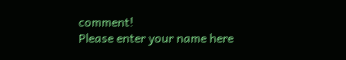comment!
Please enter your name here